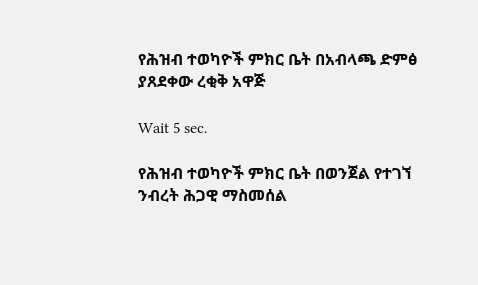የሕዝብ ተወካዮች ምክር ቤት በአብላጫ ድምፅ ያጸደቀው ረቂቅ አዋጅ

Wait 5 sec.

የሕዝብ ተወካዮች ምክር ቤት በወንጀል የተገኘ ንብረት ሕጋዊ ማስመሰል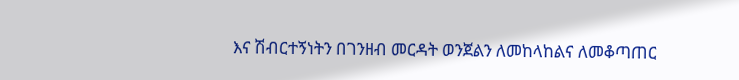እና ሽብርተኝነትን በገንዘብ መርዳት ወንጀልን ለመከላከልና ለመቆጣጠር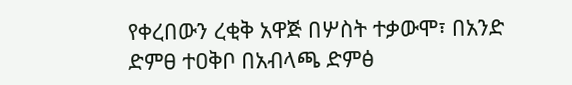የቀረበውን ረቂቅ አዋጅ በሦስት ተቃውሞ፣ በአንድ ድምፀ ተዐቅቦ በአብላጫ ድምፅ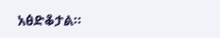አፅድቆታል።